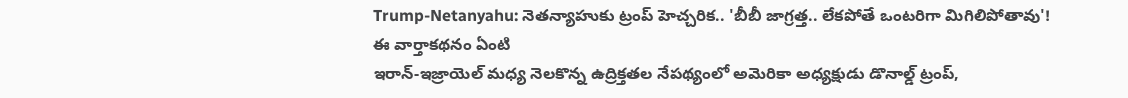Trump-Netanyahu: నెతన్యాహుకు ట్రంప్ హెచ్చరిక.. 'బీబీ జాగ్రత్త.. లేకపోతే ఒంటరిగా మిగిలిపోతావు'!
ఈ వార్తాకథనం ఏంటి
ఇరాన్-ఇజ్రాయెల్ మధ్య నెలకొన్న ఉద్రిక్తతల నేపథ్యంలో అమెరికా అధ్యక్షుడు డొనాల్డ్ ట్రంప్,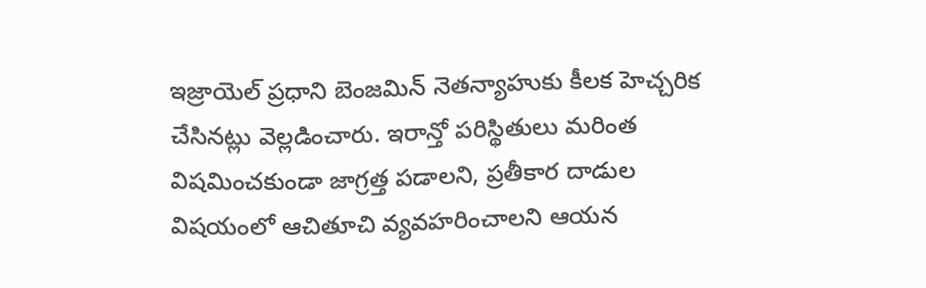ఇజ్రాయెల్ ప్రధాని బెంజమిన్ నెతన్యాహుకు కీలక హెచ్చరిక చేసినట్లు వెల్లడించారు. ఇరాన్తో పరిస్థితులు మరింత విషమించకుండా జాగ్రత్త పడాలని, ప్రతీకార దాడుల విషయంలో ఆచితూచి వ్యవహరించాలని ఆయన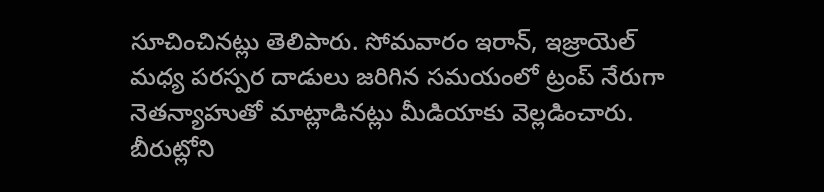సూచించినట్లు తెలిపారు. సోమవారం ఇరాన్, ఇజ్రాయెల్ మధ్య పరస్పర దాడులు జరిగిన సమయంలో ట్రంప్ నేరుగా నెతన్యాహుతో మాట్లాడినట్లు మీడియాకు వెల్లడించారు. బీరుట్లోని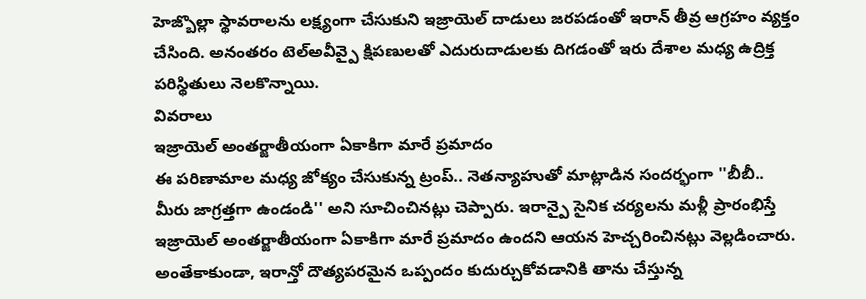హెజ్బొల్లా స్థావరాలను లక్ష్యంగా చేసుకుని ఇజ్రాయెల్ దాడులు జరపడంతో ఇరాన్ తీవ్ర ఆగ్రహం వ్యక్తం చేసింది. అనంతరం టెల్అవీవ్పై క్షిపణులతో ఎదురుదాడులకు దిగడంతో ఇరు దేశాల మధ్య ఉద్రిక్త పరిస్థితులు నెలకొన్నాయి.
వివరాలు
ఇజ్రాయెల్ అంతర్జాతీయంగా ఏకాకిగా మారే ప్రమాదం
ఈ పరిణామాల మధ్య జోక్యం చేసుకున్న ట్రంప్.. నెతన్యాహుతో మాట్లాడిన సందర్భంగా ''బీబీ.. మీరు జాగ్రత్తగా ఉండండి'' అని సూచించినట్లు చెప్పారు. ఇరాన్పై సైనిక చర్యలను మళ్లీ ప్రారంభిస్తే ఇజ్రాయెల్ అంతర్జాతీయంగా ఏకాకిగా మారే ప్రమాదం ఉందని ఆయన హెచ్చరించినట్లు వెల్లడించారు. అంతేకాకుండా, ఇరాన్తో దౌత్యపరమైన ఒప్పందం కుదుర్చుకోవడానికి తాను చేస్తున్న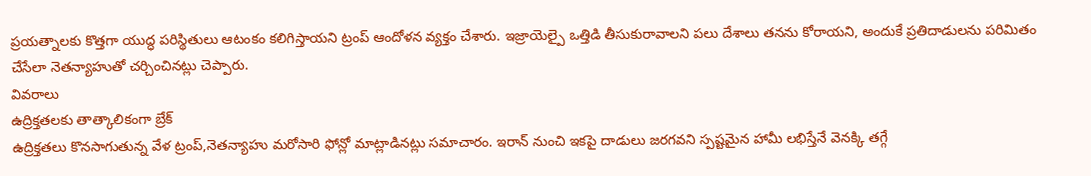ప్రయత్నాలకు కొత్తగా యుద్ధ పరిస్థితులు ఆటంకం కలిగిస్తాయని ట్రంప్ ఆందోళన వ్యక్తం చేశారు. ఇజ్రాయెల్పై ఒత్తిడి తీసుకురావాలని పలు దేశాలు తనను కోరాయని, అందుకే ప్రతిదాడులను పరిమితం చేసేలా నెతన్యాహుతో చర్చించినట్లు చెప్పారు.
వివరాలు
ఉద్రిక్తతలకు తాత్కాలికంగా బ్రేక్
ఉద్రిక్తతలు కొనసాగుతున్న వేళ ట్రంప్,నెతన్యాహు మరోసారి ఫోన్లో మాట్లాడినట్లు సమాచారం. ఇరాన్ నుంచి ఇకపై దాడులు జరగవని స్పష్టమైన హామీ లభిస్తేనే వెనక్కి తగ్గే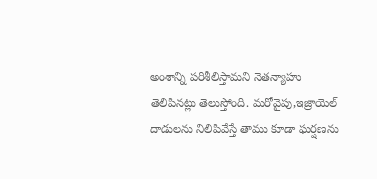అంశాన్ని పరిశీలిస్తామని నెతన్యాహు తెలిపినట్లు తెలుస్తోంది. మరోవైపు,ఇజ్రాయెల్ దాడులను నిలిపివేస్తే తాము కూడా ఘర్షణను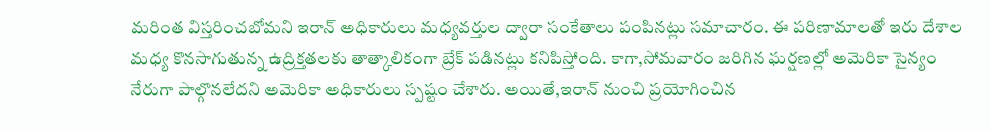మరింత విస్తరించబోమని ఇరాన్ అధికారులు మధ్యవర్తుల ద్వారా సంకేతాలు పంపినట్లు సమాచారం. ఈ పరిణామాలతో ఇరు దేశాల మధ్య కొనసాగుతున్న ఉద్రిక్తతలకు తాత్కాలికంగా బ్రేక్ పడినట్లు కనిపిస్తోంది. కాగా,సోమవారం జరిగిన ఘర్షణల్లో అమెరికా సైన్యం నేరుగా పాల్గొనలేదని అమెరికా అధికారులు స్పష్టం చేశారు. అయితే,ఇరాన్ నుంచి ప్రయోగించిన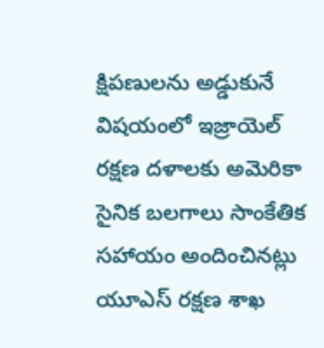క్షిపణులను అడ్డుకునే విషయంలో ఇజ్రాయెల్ రక్షణ దళాలకు అమెరికా సైనిక బలగాలు సాంకేతిక సహాయం అందించినట్లు యూఎస్ రక్షణ శాఖ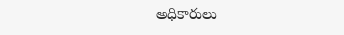అధికారులు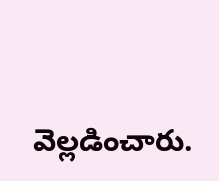వెల్లడించారు.